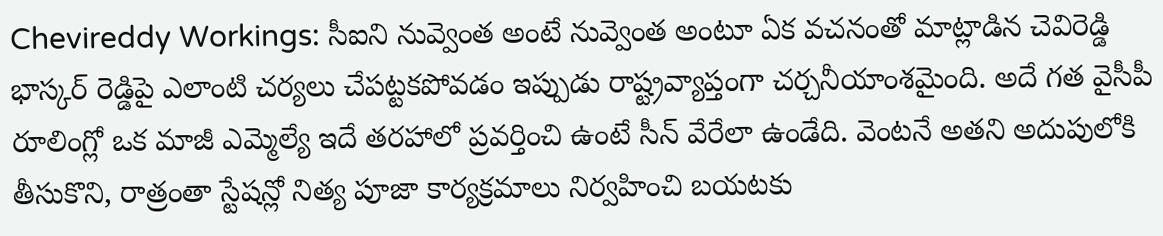Chevireddy Workings: సీఐని నువ్వెంత అంటే నువ్వెంత అంటూ ఏక వచనంతో మాట్లాడిన చెవిరెడ్డి భాస్కర్ రెడ్డిపై ఎలాంటి చర్యలు చేపట్టకపోవడం ఇప్పుడు రాష్ట్రవ్యాప్తంగా చర్చనీయాంశమైంది. అదే గత వైసీపీ రూలింగ్లో ఒక మాజీ ఎమ్మెల్యే ఇదే తరహాలో ప్రవర్తించి ఉంటే సీన్ వేరేలా ఉండేది. వెంటనే అతని అదుపులోకి తీసుకొని, రాత్రంతా స్టేషన్లో నిత్య పూజా కార్యక్రమాలు నిర్వహించి బయటకు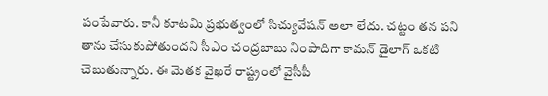పంపేవారు. కానీ కూటమి ప్రభుత్వంలో సిచ్యువేషన్ అలా లేదు. చట్టం తన పని తాను చేసుకుపోతుందని సీఎం చంద్రబాబు నింపాదిగా కామన్ డైలాగ్ ఒకటి చెబుతున్నారు. ఈ మెతక వైఖరే రాష్ట్రంలో వైసీపీ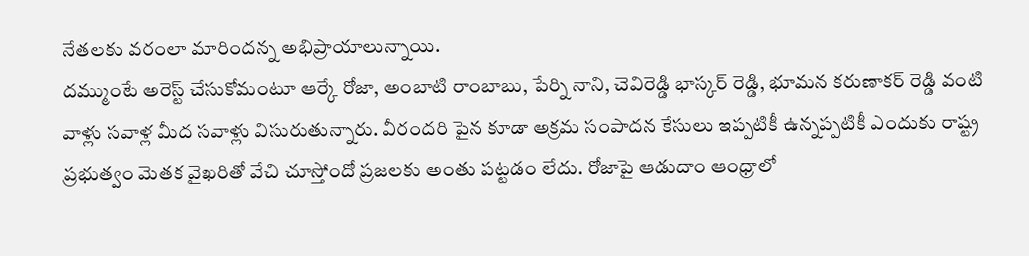నేతలకు వరంలా మారిందన్న అభిప్రాయాలున్నాయి.
దమ్ముంటే అరెస్ట్ చేసుకోమంటూ ఆర్కే రోజా, అంబాటి రాంబాబు, పేర్ని నాని, చెవిరెడ్డి భాస్కర్ రెడ్డి, భూమన కరుణాకర్ రెడ్డి వంటి వాళ్లు సవాళ్ల మీద సవాళ్లు విసురుతున్నారు. వీరందరి పైన కూడా అక్రమ సంపాదన కేసులు ఇప్పటికీ ఉన్నప్పటికీ ఎందుకు రాష్ట్ర ప్రభుత్వం మెతక వైఖరితో వేచి చూస్తోందో ప్రజలకు అంతు పట్టడం లేదు. రోజాపై ఆడుదాం ఆంధ్రాలో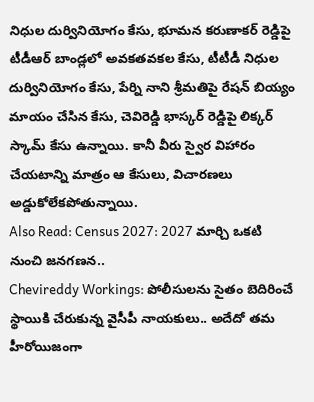నిధుల దుర్వినియోగం కేసు, భూమన కరుణాకర్ రెడ్డిపై టీడీఆర్ బాండ్లలో అవకతవకల కేసు, టీటీడీ నిధుల దుర్వినియోగం కేసు, పేర్ని నాని శ్రీమతిపై రేషన్ బియ్యం మాయం చేసిన కేసు, చెవిరెడ్డి భాస్కర్ రెడ్డిపై లిక్కర్ స్కామ్ కేసు ఉన్నాయి. కానీ వీరు స్వైర విహారం చేయటాన్ని మాత్రం ఆ కేసులు, విచారణలు అడ్డుకోలేకపోతున్నాయి.
Also Read: Census 2027: 2027 మార్చి ఒకటి నుంచి జనగణన..
Chevireddy Workings: పోలీసులను సైతం బెదిరించే స్థాయికి చేరుకున్న వైసీపీ నాయకులు.. అదేదో తమ హీరోయిజంగా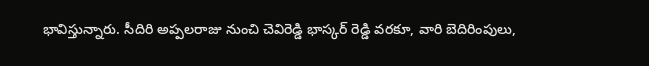భావిస్తున్నారు. సీదిరి అప్పలరాజు నుంచి చెవిరెడ్డి భాస్కర్ రెడ్డి వరకూ, వారి బెదిరింపులు,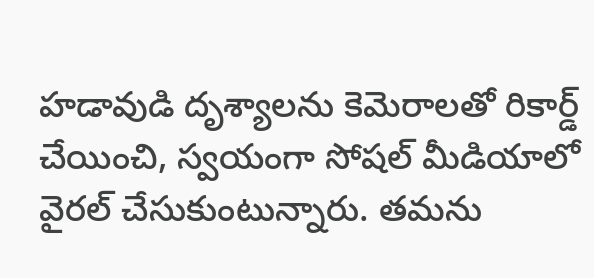హడావుడి దృశ్యాలను కెమెరాలతో రికార్డ్ చేయించి, స్వయంగా సోషల్ మీడియాలో వైరల్ చేసుకుంటున్నారు. తమను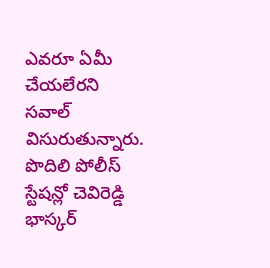ఎవరూ ఏమీ చేయలేరని సవాల్ విసురుతున్నారు. పొదిలి పోలీస్ స్టేషన్లో చెవిరెడ్డి భాస్కర్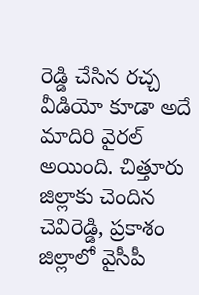రెడ్డి చేసిన రచ్చ వీడియో కూడా అదే మాదిరి వైరల్ అయింది. చిత్తూరు జిల్లాకు చెందిన చెవిరెడ్డి, ప్రకాశం జిల్లాలో వైసీపీ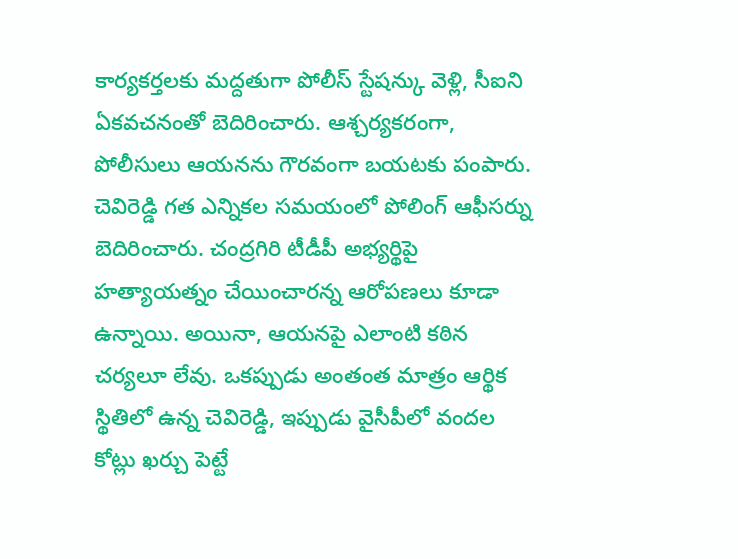కార్యకర్తలకు మద్దతుగా పోలీస్ స్టేషన్కు వెళ్లి, సీఐని ఏకవచనంతో బెదిరించారు. ఆశ్చర్యకరంగా, పోలీసులు ఆయనను గౌరవంగా బయటకు పంపారు.
చెవిరెడ్డి గత ఎన్నికల సమయంలో పోలింగ్ ఆఫీసర్ను బెదిరించారు. చంద్రగిరి టీడీపీ అభ్యర్థిపై హత్యాయత్నం చేయించారన్న ఆరోపణలు కూడా ఉన్నాయి. అయినా, ఆయనపై ఎలాంటి కఠిన చర్యలూ లేవు. ఒకప్పుడు అంతంత మాత్రం ఆర్థిక స్థితిలో ఉన్న చెవిరెడ్డి, ఇప్పుడు వైసీపీలో వందల కోట్లు ఖర్చు పెట్టే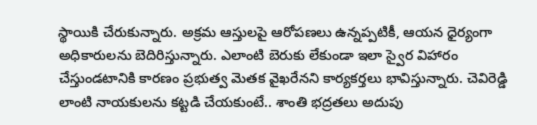స్థాయికి చేరుకున్నారు. అక్రమ ఆస్తులపై ఆరోపణలు ఉన్నప్పటికీ, ఆయన ధైర్యంగా అధికారులను బెదిరిస్తున్నారు. ఎలాంటి బెరుకు లేకుండా ఇలా స్వైర విహారం చేస్తుండటానికి కారణం ప్రభుత్వ మెతక వైఖరేనని కార్యకర్తలు భావిస్తున్నారు. చెవిరెడ్డి లాంటి నాయకులను కట్టడి చేయకుంటే.. శాంతి భద్రతలు అదుపు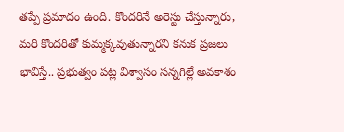తప్పే ప్రమాదం ఉంది. కొందరినే అరెస్టు చేస్తున్నారు, మరి కొందరితో కుమ్మక్కవుతున్నారని కనుక ప్రజలు భావిస్తే.. ప్రభుత్వం పట్ల విశ్వాసం సన్నగిల్లే అవకాశం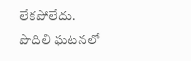లేకపోలేదు. పొదిలి ఘటనలో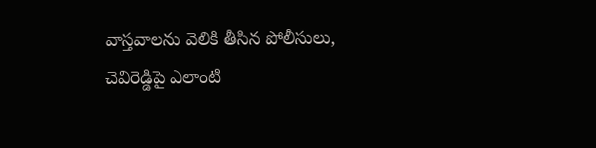వాస్తవాలను వెలికి తీసిన పోలీసులు, చెవిరెడ్డిపై ఎలాంటి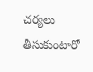చర్యలు తీసుకుంటారో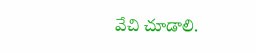వేచి చూడాలి.